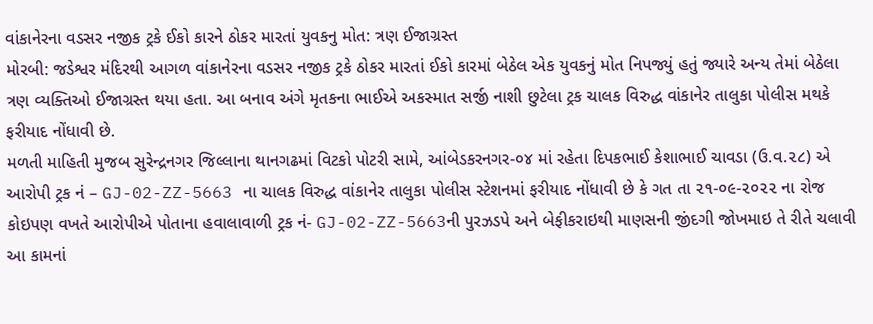વાંકાનેરના વડસર નજીક ટ્રકે ઈકો કારને ઠોકર મારતાં યુવકનુ મોત: ત્રણ ઈજાગ્રસ્ત
મોરબી: જડેશ્વર મંદિરથી આગળ વાંકાનેરના વડસર નજીક ટ્રકે ઠોકર મારતાં ઈકો કારમાં બેઠેલ એક યુવકનું મોત નિપજ્યું હતું જ્યારે અન્ય તેમાં બેઠેલા ત્રણ વ્યક્તિઓ ઈજાગ્રસ્ત થયા હતા. આ બનાવ અંગે મૃતકના ભાઈએ અકસ્માત સર્જી નાશી છુટેલા ટ્રક ચાલક વિરુદ્ધ વાંકાનેર તાલુકા પોલીસ મથકે ફરીયાદ નોંધાવી છે.
મળતી માહિતી મુજબ સુરેન્દ્રનગર જિલ્લાના થાનગઢમાં વિટકો પોટરી સામે, આંબેડકરનગર-૦૪ માં રહેતા દિપકભાઈ કેશાભાઈ ચાવડા (ઉ.વ.૨૮) એ આરોપી ટ્રક નં – GJ-02-ZZ-5663 ના ચાલક વિરુદ્ધ વાંકાનેર તાલુકા પોલીસ સ્ટેશનમાં ફરીયાદ નોંધાવી છે કે ગત તા ૨૧-૦૯-૨૦૨૨ ના રોજ કોઇપણ વખતે આરોપીએ પોતાના હવાલાવાળી ટ્રક નં- GJ-02-ZZ-5663ની પુરઝડપે અને બેફીકરાઇથી માણસની જીંદગી જોખમાઇ તે રીતે ચલાવી આ કામનાં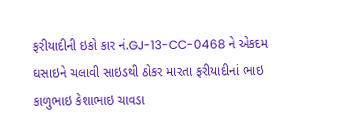ફરીયાદીની ઇકો કાર નં.GJ-13-CC-0468 ને એકદમ ઘસાઇને ચલાવી સાઇડથી ઠોકર મારતા ફરીયાદીનાં ભાઇ કાળુભાઇ કેશાભાઇ ચાવડા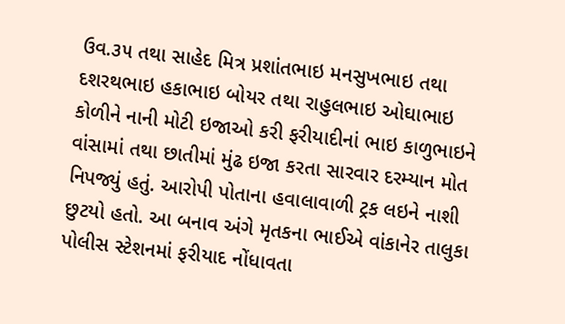ઉવ.૩૫ તથા સાહેદ મિત્ર પ્રશાંતભાઇ મનસુખભાઇ તથા દશરથભાઇ હકાભાઇ બોયર તથા રાહુલભાઇ ઓઘાભાઇ કોળીને નાની મોટી ઇજાઓ કરી ફરીયાદીનાં ભાઇ કાળુભાઇને વાંસામાં તથા છાતીમાં મુંઢ ઇજા કરતા સારવાર દરમ્યાન મોત નિપજ્યું હતું. આરોપી પોતાના હવાલાવાળી ટ્રક લઇને નાશી છુટયો હતો. આ બનાવ અંગે મૃતકના ભાઈએ વાંકાનેર તાલુકા પોલીસ સ્ટેશનમાં ફરીયાદ નોંધાવતા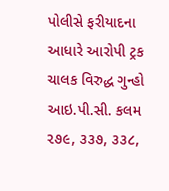પોલીસે ફરીયાદના આધારે આરોપી ટ્રક ચાલક વિરુદ્ધ ગુન્હો આઇ.પી.સી. કલમ ૨૭૯, ૩૩૭, ૩૩૮,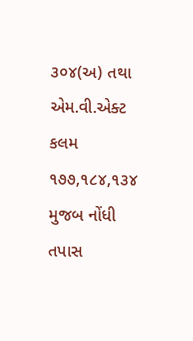૩૦૪(અ) તથા એમ.વી.એક્ટ કલમ ૧૭૭,૧૮૪,૧૩૪ મુજબ નોંધી તપાસ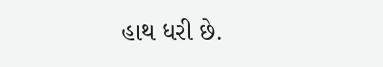હાથ ધરી છે.